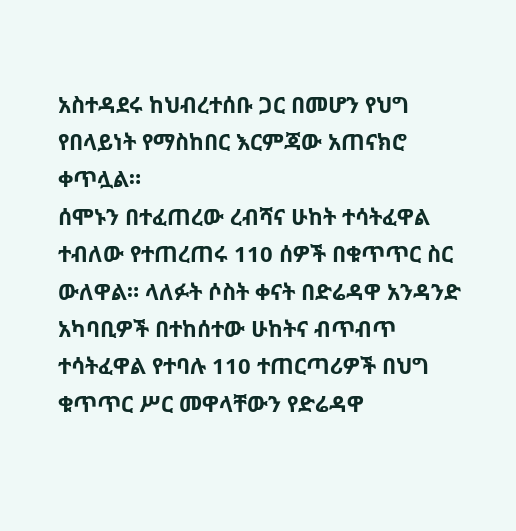አስተዳደሩ ከህብረተሰቡ ጋር በመሆን የህግ የበላይነት የማስከበር እርምጃው አጠናክሮ ቀጥሏል።
ሰሞኑን በተፈጠረው ረብሻና ሁከት ተሳትፈዋል ተብለው የተጠረጠሩ 110 ሰዎች በቁጥጥር ስር ውለዋል። ላለፉት ሶስት ቀናት በድሬዳዋ አንዳንድ አካባቢዎች በተከሰተው ሁከትና ብጥብጥ ተሳትፈዋል የተባሉ 110 ተጠርጣሪዎች በህግ ቁጥጥር ሥር መዋላቸውን የድሬዳዋ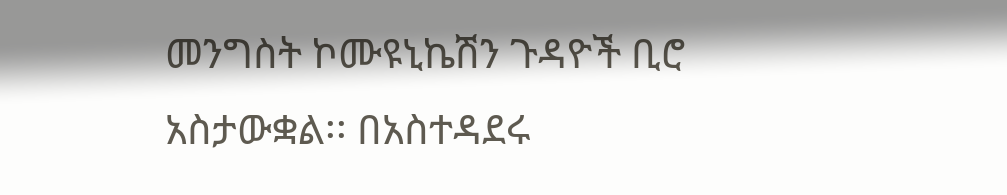መንግስት ኮሙዩኒኬሽን ጉዳዮች ቢሮ አስታውቋል፡፡ በአስተዳደሩ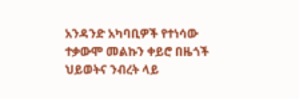አንዳንድ አካባቢዎች የተነሳው ተቃውሞ መልኩን ቀይሮ በዜጎች ህይወትና ንብረት ላይ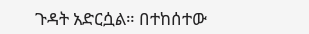ጉዳት አድርሷል። በተከሰተው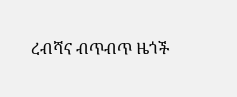ረብሻና ብጥብጥ ዜጎች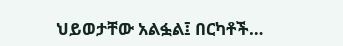ህይወታቸው አልፏል፤ በርካቶች…